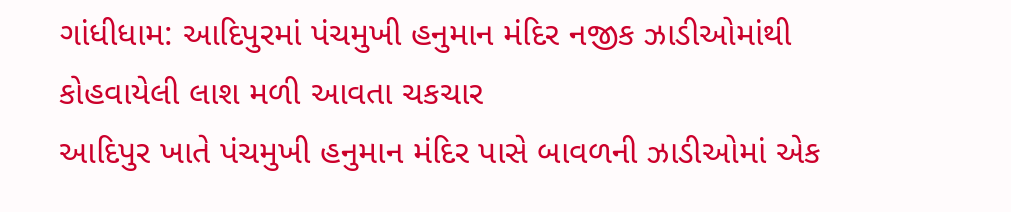ગાંધીધામ: આદિપુરમાં પંચમુખી હનુમાન મંદિર નજીક ઝાડીઓમાંથી કોહવાયેલી લાશ મળી આવતા ચકચાર
આદિપુર ખાતે પંચમુખી હનુમાન મંદિર પાસે બાવળની ઝાડીઓમાં એક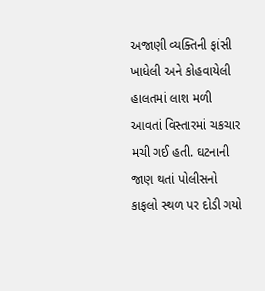અજાણી વ્યક્તિની ફાંસી ખાધેલી અને કોહવાયેલી હાલતમાં લાશ મળી આવતાં વિસ્તારમાં ચકચાર મચી ગઈ હતી. ઘટનાની જાણ થતાં પોલીસનો કાફલો સ્થળ પર દોડી ગયો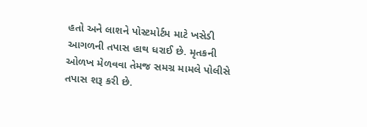હતો અને લાશને પોસ્ટમોર્ટમ માટે ખસેડી આગળની તપાસ હાથ ધરાઈ છે. મૃતકની ઓળખ મેળવવા તેમજ સમગ્ર મામલે પોલીસે તપાસ શરૂ કરી છે.